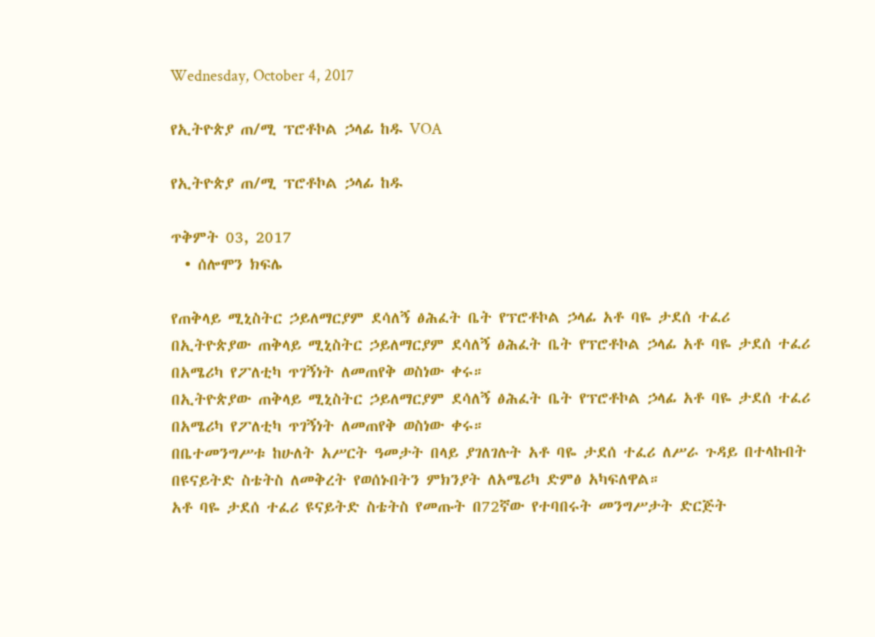Wednesday, October 4, 2017

የኢትዮጵያ ጠ/ሚ ፕሮቶኮል ኃላፊ ከዱ VOA

የኢትዮጵያ ጠ/ሚ ፕሮቶኮል ኃላፊ ከዱ

ጥቅምት 03, 2017
  • ሰሎሞን ክፍሌ

የጠቅላይ ሚኒስትር ኃይለማርያም ደሳለኝ ፅሕፈት ቤት የፕሮቶኮል ኃላፊ አቶ ባዬ ታደሰ ተፈሪ
በኢትዮጵያው ጠቅላይ ሚኒስትር ኃይለማርያም ደሳለኝ ፅሕፈት ቤት የፕሮቶኮል ኃላፊ አቶ ባዬ ታደሰ ተፈሪ በአሜሪካ የፖለቲካ ጥገኝነት ለመጠየቅ ወስነው ቀሩ።
በኢትዮጵያው ጠቅላይ ሚኒስትር ኃይለማርያም ደሳለኝ ፅሕፈት ቤት የፕሮቶኮል ኃላፊ አቶ ባዬ ታደሰ ተፈሪ በአሜሪካ የፖለቲካ ጥገኝነት ለመጠየቅ ወስነው ቀሩ።
በቤተመንግሥቱ ከሁለት አሥርት ዓመታት በላይ ያገለገሉት አቶ ባዬ ታደሰ ተፈሪ ለሥራ ጉዳይ በተላኩበት በዩናይትድ ስቴትስ ለመቅረት የወሰኑበትን ምክንያት ለአሜሪካ ድምፅ አካፍለዋል።
አቶ ባዬ ታደሰ ተፈሪ ዩናይትድ ስቴትስ የመጡት በ72ኛው የተባበሩት መንግሥታት ድርጅት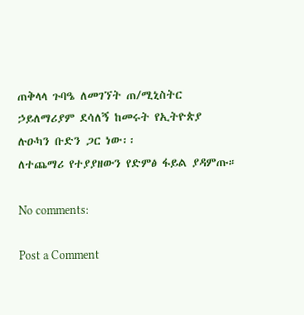ጠቅላላ ጉባዔ ለመገኘት ጠ/ሚኒስትር ኃይለማሪያም ደሳለኝ ከመሩት የኢትዮጵያ ሉዑካን ቡድን ጋር ነው፡፡
ለተጨማሪ የተያያዘውን የድምፅ ፋይል ያዳምጡ።

No comments:

Post a Comment